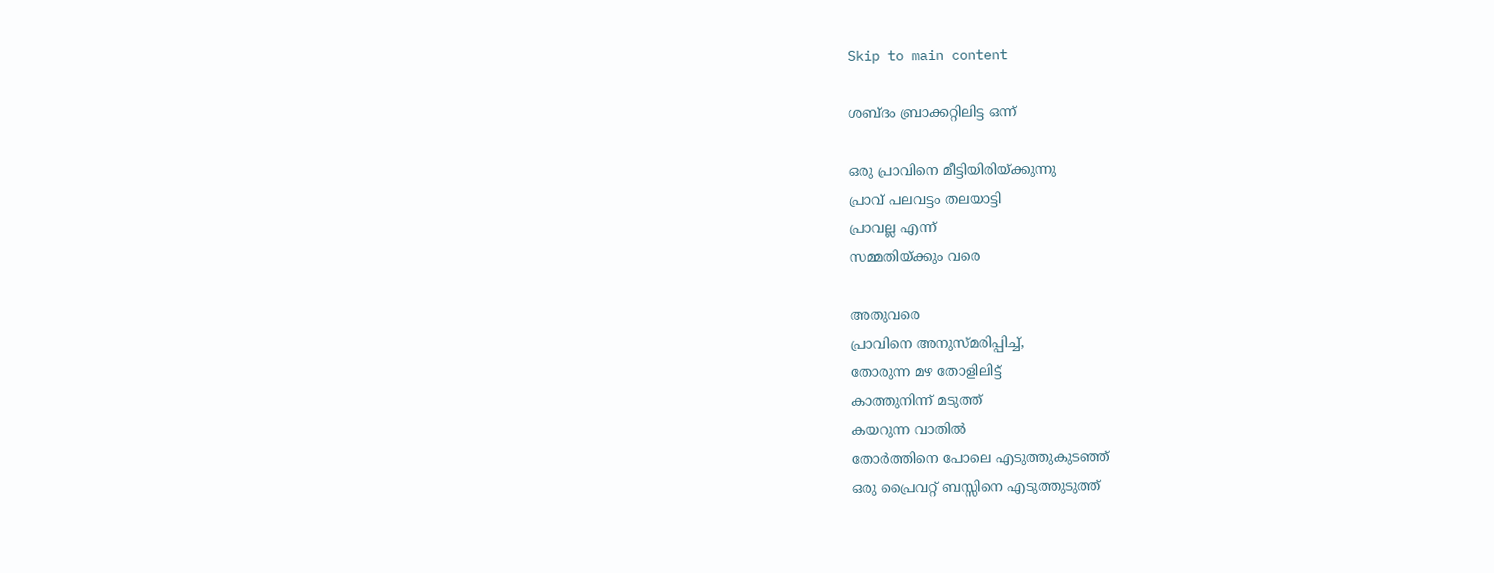Skip to main content

ശബ്ദം ബ്രാക്കറ്റിലിട്ട ഒന്ന്

ഒരു പ്രാവിനെ മീട്ടിയിരിയ്ക്കുന്നു
പ്രാവ് പലവട്ടം തലയാട്ടി
പ്രാവല്ല എന്ന്
സമ്മതിയ്ക്കും വരെ

അതുവരെ
പ്രാവിനെ അനുസ്മരിപ്പിച്ച്,
തോരുന്ന മഴ തോളിലിട്ട്
കാത്തുനിന്ന് മടുത്ത്
കയറുന്ന വാതിൽ
തോർത്തിനെ പോലെ എടുത്തുകുടഞ്ഞ്
ഒരു പ്രൈവറ്റ് ബസ്സിനെ എടുത്തുടുത്ത്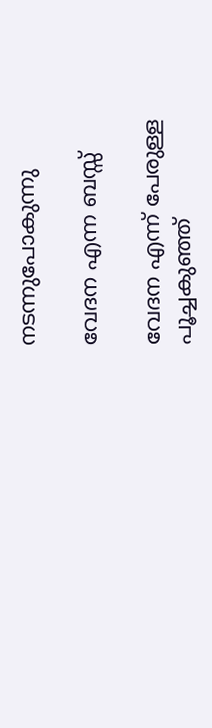നടന്നുപോകുന്നു

വേദന എന്ന ബസ്സ്

വേദന എന്ന് പേരുള്ള
പൂച്ചകുഞ്ഞ്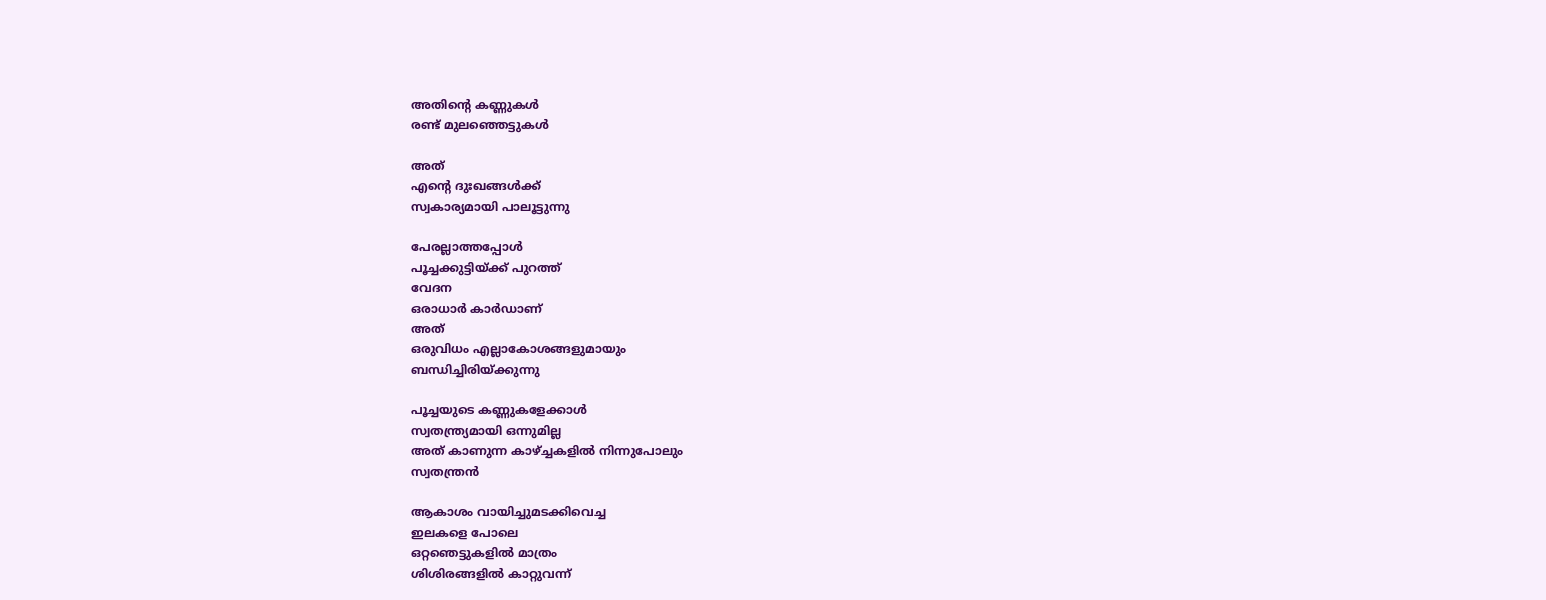അതിന്റെ കണ്ണുകൾ
രണ്ട് മുലഞ്ഞെട്ടുകൾ

അത്
എന്റെ ദുഃഖങ്ങൾക്ക്
സ്വകാര്യമായി പാലൂട്ടുന്നു

പേരല്ലാത്തപ്പോൾ
പൂച്ചക്കുട്ടിയ്ക്ക് പുറത്ത്
വേദന
ഒരാധാർ കാർഡാണ്
അത്
ഒരുവിധം എല്ലാകോശങ്ങളുമായും
ബന്ധിച്ചിരിയ്ക്കുന്നു

പൂച്ചയുടെ കണ്ണുകളേക്കാൾ
സ്വതന്ത്ര്യമായി ഒന്നുമില്ല
അത് കാണുന്ന കാഴ്ച്ചകളിൽ നിന്നുപോലും
സ്വതന്ത്രൻ

ആകാശം വായിച്ചുമടക്കിവെച്ച
ഇലകളെ പോലെ
ഒറ്റഞെട്ടുകളിൽ മാത്രം
ശിശിരങ്ങളിൽ കാറ്റുവന്ന്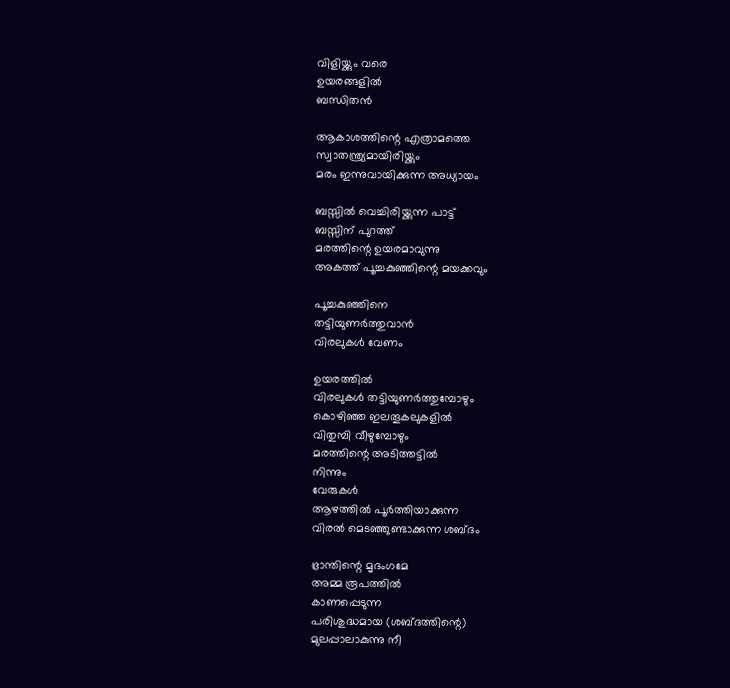വിളിയ്ക്കും വരെ
ഉയരങ്ങളിൽ
ബന്ധിതൻ

ആകാശത്തിന്റെ എത്രാമത്തെ
സ്വാതന്ത്ര്യമായിരിയ്ക്കും
മരം ഇന്നുവായിക്കുന്ന അധ്യായം

ബസ്സിൽ വെച്ചിരിയ്ക്കുന്ന പാട്ട്
ബസ്സിന് പുറത്ത്
മരത്തിന്റെ ഉയരമാവുന്നു
അകത്ത് പൂച്ചകുഞ്ഞിന്റെ മയക്കവും

പൂച്ചകുഞ്ഞിനെ
തട്ടിയുണർത്തുവാൻ
വിരലുകൾ വേണം

ഉയരത്തിൽ
വിരലുകൾ തട്ടിയുണർത്തുമ്പോഴും
കൊഴിഞ്ഞ ഇലതൂകലുകളിൽ
വിതുമ്പി വീഴുമ്പോഴും
മരത്തിന്റെ അടിത്തട്ടിൽ
നിന്നും
വേരുകൾ
ആഴത്തിൽ പൂർത്തിയാക്കുന്ന
വിരൽ മെടഞ്ഞുണ്ടാക്കുന്ന ശബ്ദം

ഭ്രാന്തിന്റെ മൃദംഗമേ
അമ്മ രൂപത്തിൽ
കാണപ്പെടുന്ന
പരിശുദ്ധമായ (ശബ്ദത്തിന്റെ)
മുലപ്പാലാകുന്നു നീ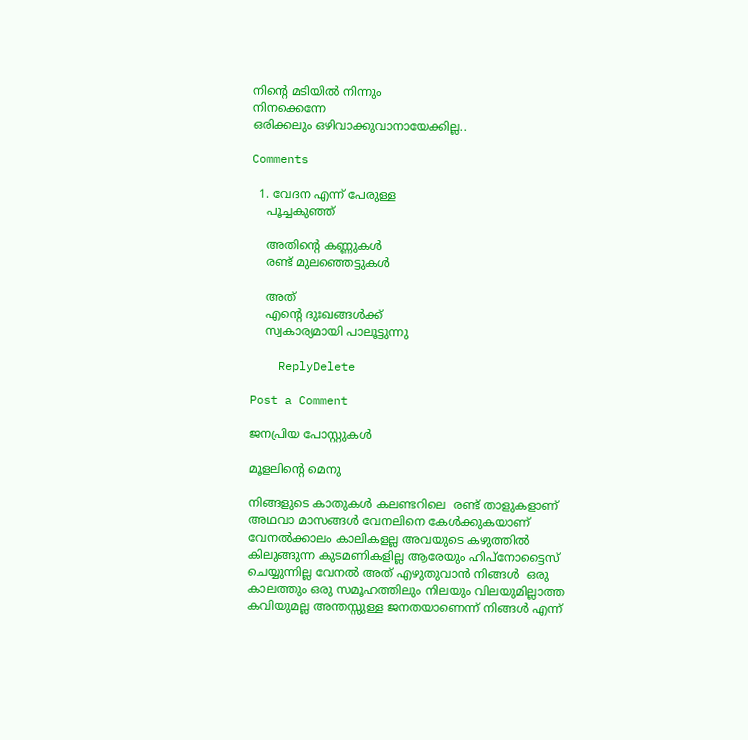നിന്റെ മടിയിൽ നിന്നും
നിനക്കെന്നേ
ഒരിക്കലും ഒഴിവാക്കുവാനായേക്കില്ല..

Comments

  1. വേദന എന്ന് പേരുള്ള
    പൂച്ചകുഞ്ഞ്

    അതിന്റെ കണ്ണുകൾ
    രണ്ട് മുലഞ്ഞെട്ടുകൾ

    അത്
    എന്റെ ദുഃഖങ്ങൾക്ക്
    സ്വകാര്യമായി പാലൂട്ടുന്നു

    ReplyDelete

Post a Comment

ജനപ്രിയ പോസ്റ്റുകൾ

മൂളലിൻ്റെ മെനു

നിങ്ങളുടെ കാതുകൾ കലണ്ടറിലെ  രണ്ട് താളുകളാണ് അഥവാ മാസങ്ങൾ വേനലിനെ കേൾക്കുകയാണ് വേനൽക്കാലം കാലികളല്ല അവയുടെ കഴുത്തിൽ  കിലുങ്ങുന്ന കുടമണികളില്ല ആരേയും ഹിപ്നോട്ടൈസ് ചെയ്യുന്നില്ല വേനൽ അത് എഴുതുവാൻ നിങ്ങൾ  ഒരു കാലത്തും ഒരു സമൂഹത്തിലും നിലയും വിലയുമില്ലാത്ത കവിയുമല്ല അന്തസ്സുള്ള ജനതയാണെന്ന് നിങ്ങൾ എന്ന്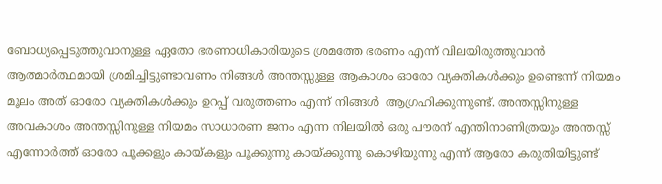ബോധ്യപ്പെടുത്തുവാനുള്ള ഏതോ ഭരണാധികാരിയുടെ ശ്രമത്തേ ഭരണം എന്ന് വിലയിരുത്തുവാൻ ആത്മാർത്ഥമായി ശ്രമിച്ചിട്ടുണ്ടാവണം നിങ്ങൾ അന്തസ്സുള്ള ആകാശം ഓരോ വ്യക്തികൾക്കും ഉണ്ടെന്ന് നിയമം മൂലം അത് ഓരോ വ്യക്തികൾക്കും ഉറപ്പ് വരുത്തണം എന്ന് നിങ്ങൾ  ആഗ്രഹിക്കുന്നുണ്ട്. അന്തസ്സിനുള്ള അവകാശം അന്തസ്സിനുള്ള നിയമം സാധാരണ ജനം എന്ന നിലയിൽ ഒരു പൗരന് എന്തിനാണിത്രയും അന്തസ്സ് എന്നോർത്ത് ഓരോ പൂക്കളും കായ്കളും പൂക്കുന്നു കായ്ക്കുന്നു കൊഴിയുന്നു എന്ന് ആരോ കരുതിയിട്ടുണ്ട്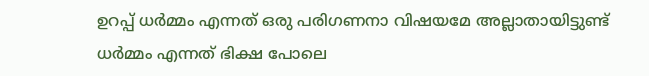ഉറപ്പ് ധർമ്മം എന്നത് ഒരു പരിഗണനാ വിഷയമേ അല്ലാതായിട്ടുണ്ട് ധർമ്മം എന്നത് ഭിക്ഷ പോലെ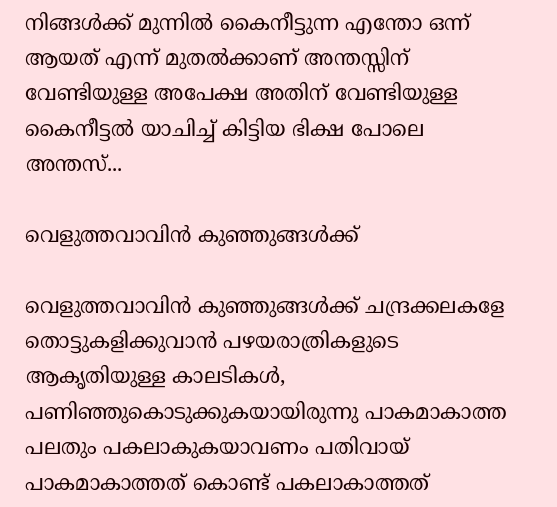നിങ്ങൾക്ക് മുന്നിൽ കൈനീട്ടുന്ന എന്തോ ഒന്ന് ആയത് എന്ന് മുതൽക്കാണ് അന്തസ്സിന് വേണ്ടിയുള്ള അപേക്ഷ അതിന് വേണ്ടിയുള്ള കൈനീട്ടൽ യാചിച്ച് കിട്ടിയ ഭിക്ഷ പോലെ അന്തസ്...

വെളുത്തവാവിൻ കുഞ്ഞുങ്ങൾക്ക്

വെളുത്തവാവിൻ കുഞ്ഞുങ്ങൾക്ക് ചന്ദ്രക്കലകളേ തൊട്ടുകളിക്കുവാൻ പഴയരാത്രികളുടെ ആകൃതിയുള്ള കാലടികൾ, പണിഞ്ഞുകൊടുക്കുകയായിരുന്നു പാകമാകാത്ത പലതും പകലാകുകയാവണം പതിവായ് പാകമാകാത്തത് കൊണ്ട് പകലാകാത്തത്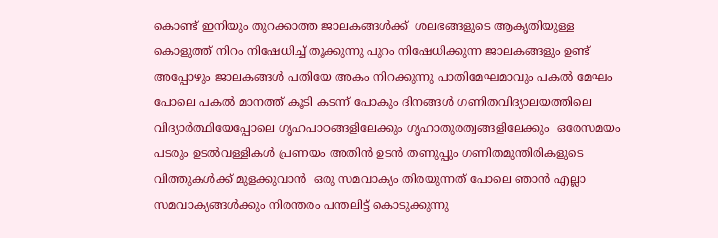കൊണ്ട് ഇനിയും തുറക്കാത്ത ജാലകങ്ങൾക്ക്  ശലഭങ്ങളുടെ ആകൃതിയുള്ള കൊളുത്ത് നിറം നിഷേധിച്ച് തൂക്കുന്നു പുറം നിഷേധിക്കുന്ന ജാലകങ്ങളും ഉണ്ട്  അപ്പോഴും ജാലകങ്ങൾ പതിയേ അകം നിറക്കുന്നു പാതിമേഘമാവും പകൽ മേഘം പോലെ പകൽ മാനത്ത് കൂടി കടന്ന് പോകും ദിനങ്ങൾ ഗണിതവിദ്യാലയത്തിലെ വിദ്യാർത്ഥിയേപ്പോലെ ഗൃഹപാഠങ്ങളിലേക്കും ഗൃഹാതുരത്വങ്ങളിലേക്കും  ഒരേസമയം പടരും ഉടൽവള്ളികൾ പ്രണയം അതിൻ ഉടൻ തണുപ്പും ഗണിതമുന്തിരികളുടെ വിത്തുകൾക്ക് മുളക്കുവാൻ  ഒരു സമവാക്യം തിരയുന്നത് പോലെ ഞാൻ എല്ലാ സമവാക്യങ്ങൾക്കും നിരന്തരം പന്തലിട്ട് കൊടുക്കുന്നു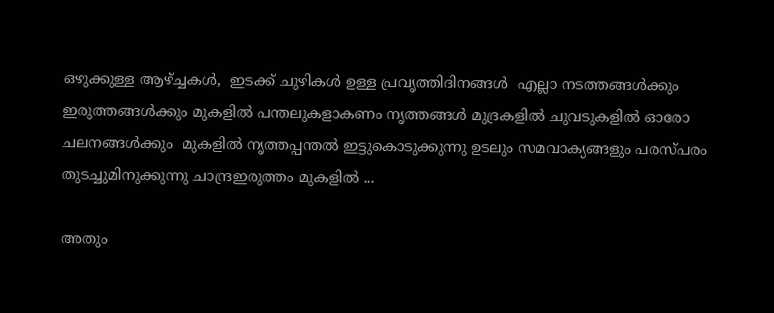ഒഴുക്കുള്ള ആഴ്ച്ചകൾ,  ഇടക്ക് ചുഴികൾ ഉള്ള പ്രവൃത്തിദിനങ്ങൾ  എല്ലാ നടത്തങ്ങൾക്കും ഇരുത്തങ്ങൾക്കും മുകളിൽ പന്തലുകളാകണം നൃത്തങ്ങൾ മുദ്രകളിൽ ചുവടുകളിൽ ഓരോ ചലനങ്ങൾക്കും  മുകളിൽ നൃത്തപ്പന്തൽ ഇട്ടുകൊടുക്കുന്നു ഉടലും സമവാക്യങ്ങളും പരസ്പരം തുടച്ചുമിനുക്കുന്നു ചാന്ദ്രഇരുത്തം മുകളിൽ ...

അതും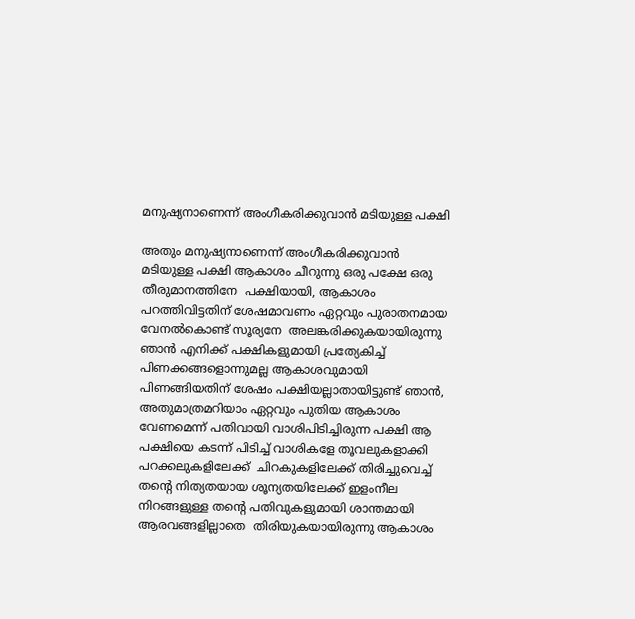മനുഷ്യനാണെന്ന് അംഗീകരിക്കുവാൻ മടിയുള്ള പക്ഷി

അതും മനുഷ്യനാണെന്ന് അംഗീകരിക്കുവാൻ മടിയുള്ള പക്ഷി ആകാശം ചീറുന്നു ഒരു പക്ഷേ ഒരു തീരുമാനത്തിനേ  പക്ഷിയായി, ആകാശം പറത്തിവിട്ടതിന് ശേഷമാവണം ഏറ്റവും പുരാതനമായ വേനൽകൊണ്ട് സൂര്യനേ  അലങ്കരിക്കുകയായിരുന്നു ഞാൻ എനിക്ക് പക്ഷികളുമായി പ്രത്യേകിച്ച് പിണക്കങ്ങളൊന്നുമല്ല ആകാശവുമായി പിണങ്ങിയതിന് ശേഷം പക്ഷിയല്ലാതായിട്ടുണ്ട് ഞാൻ, അതുമാത്രമറിയാം ഏറ്റവും പുതിയ ആകാശം വേണമെന്ന് പതിവായി വാശിപിടിച്ചിരുന്ന പക്ഷി ആ പക്ഷിയെ കടന്ന് പിടിച്ച് വാശികളേ തൂവലുകളാക്കി  പറക്കലുകളിലേക്ക്  ചിറകുകളിലേക്ക് തിരിച്ചുവെച്ച്  തൻ്റെ നിത്യതയായ ശൂന്യതയിലേക്ക് ഇളംനീല നിറങ്ങളുള്ള തൻ്റെ പതിവുകളുമായി ശാന്തമായി ആരവങ്ങളില്ലാതെ  തിരിയുകയായിരുന്നു ആകാശം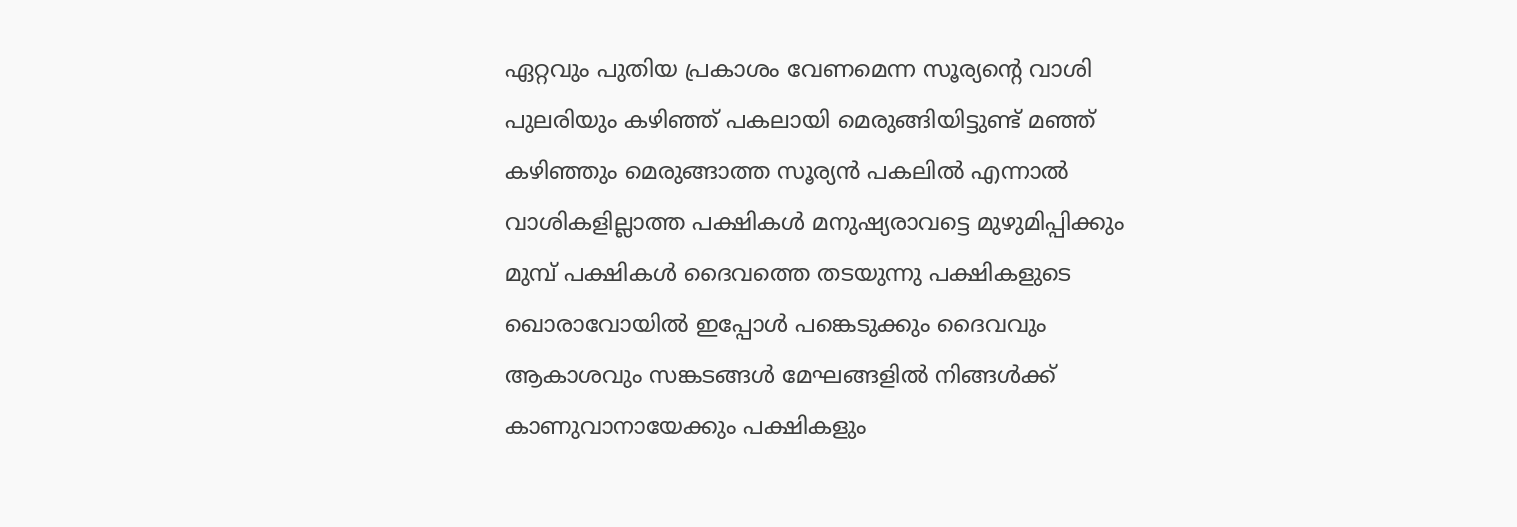ഏറ്റവും പുതിയ പ്രകാശം വേണമെന്ന സൂര്യൻ്റെ വാശി പുലരിയും കഴിഞ്ഞ് പകലായി മെരുങ്ങിയിട്ടുണ്ട് മഞ്ഞ് കഴിഞ്ഞും മെരുങ്ങാത്ത സൂര്യൻ പകലിൽ എന്നാൽ വാശികളില്ലാത്ത പക്ഷികൾ മനുഷ്യരാവട്ടെ മുഴുമിപ്പിക്കും മുമ്പ് പക്ഷികൾ ദൈവത്തെ തടയുന്നു പക്ഷികളുടെ  ഖൊരാവോയിൽ ഇപ്പോൾ പങ്കെടുക്കും ദൈവവും ആകാശവും സങ്കടങ്ങൾ മേഘങ്ങളിൽ നിങ്ങൾക്ക് കാണുവാനായേക്കും പക്ഷികളും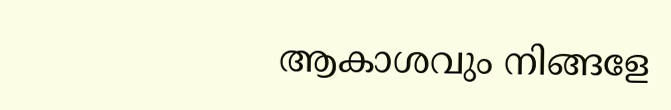ആകാശവും നിങ്ങളേ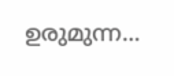ഉരുമുന്ന...